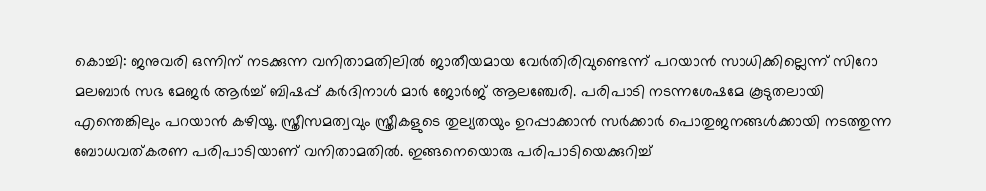കൊച്ചി: ജനുവരി ഒന്നിന് നടക്കുന്ന വനിതാമതിലിൽ ജാതീയമായ വേർതിരിവുണ്ടെന്ന് പറയാൻ സാധിക്കില്ലെന്ന് സിറോ മലബാർ സഭ മേജർ ആർച്ച് ബിഷപ്പ് കർദിനാൾ മാർ ജോർജ് ആലഞ്ചേരി. പരിപാടി നടന്നശേഷമേ കൂടുതലായി എന്തെങ്കിലും പറയാൻ കഴിയൂ. സ്ത്രീസമത്വവും സ്ത്രീകളുടെ തുല്യതയും ഉറപ്പാക്കാൻ സർക്കാർ പൊതുജനങ്ങൾക്കായി നടത്തുന്ന ബോധവത്കരണ പരിപാടിയാണ് വനിതാമതിൽ. ഇങ്ങനെയൊരു പരിപാടിയെക്കുറിച്ച്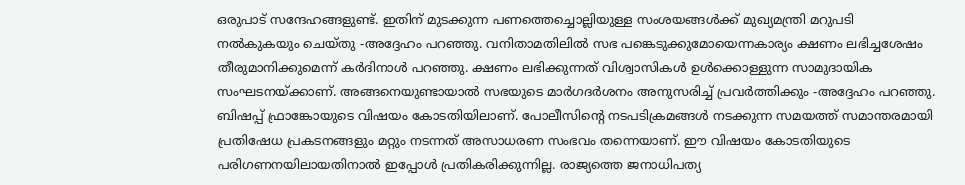ഒരുപാട് സന്ദേഹങ്ങളുണ്ട്. ഇതിന് മുടക്കുന്ന പണത്തെച്ചൊല്ലിയുള്ള സംശയങ്ങൾക്ക് മുഖ്യമന്ത്രി മറുപടി നൽകുകയും ചെയ്തു -അദ്ദേഹം പറഞ്ഞു. വനിതാമതിലിൽ സഭ പങ്കെടുക്കുമോയെന്നകാര്യം ക്ഷണം ലഭിച്ചശേഷം തീരുമാനിക്കുമെന്ന് കർദിനാൾ പറഞ്ഞു. ക്ഷണം ലഭിക്കുന്നത് വിശ്വാസികൾ ഉൾക്കൊള്ളുന്ന സാമുദായിക സംഘടനയ്ക്കാണ്. അങ്ങനെയുണ്ടായാൽ സഭയുടെ മാർഗദർശനം അനുസരിച്ച് പ്രവർത്തിക്കും -അദ്ദേഹം പറഞ്ഞു. ബിഷപ്പ് ഫ്രാങ്കോയുടെ വിഷയം കോടതിയിലാണ്. പോലീസിന്റെ നടപടിക്രമങ്ങൾ നടക്കുന്ന സമയത്ത് സമാന്തരമായി പ്രതിഷേധ പ്രകടനങ്ങളും മറ്റും നടന്നത് അസാധരണ സംഭവം തന്നെയാണ്. ഈ വിഷയം കോടതിയുടെ പരിഗണനയിലായതിനാൽ ഇപ്പോൾ പ്രതികരിക്കുന്നില്ല. രാജ്യത്തെ ജനാധിപത്യ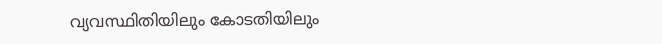വ്യവസ്ഥിതിയിലും കോടതിയിലും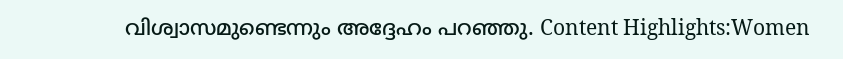വിശ്വാസമുണ്ടെന്നും അദ്ദേഹം പറഞ്ഞു. Content Highlights:Women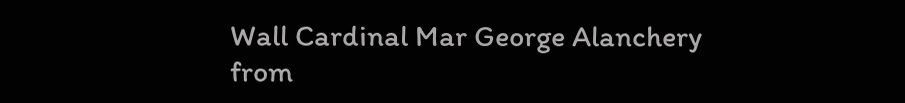Wall Cardinal Mar George Alanchery
from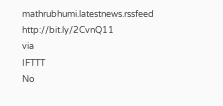mathrubhumi.latestnews.rssfeed http://bit.ly/2CvnQ11
via
IFTTT
No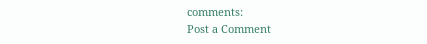comments:
Post a Comment